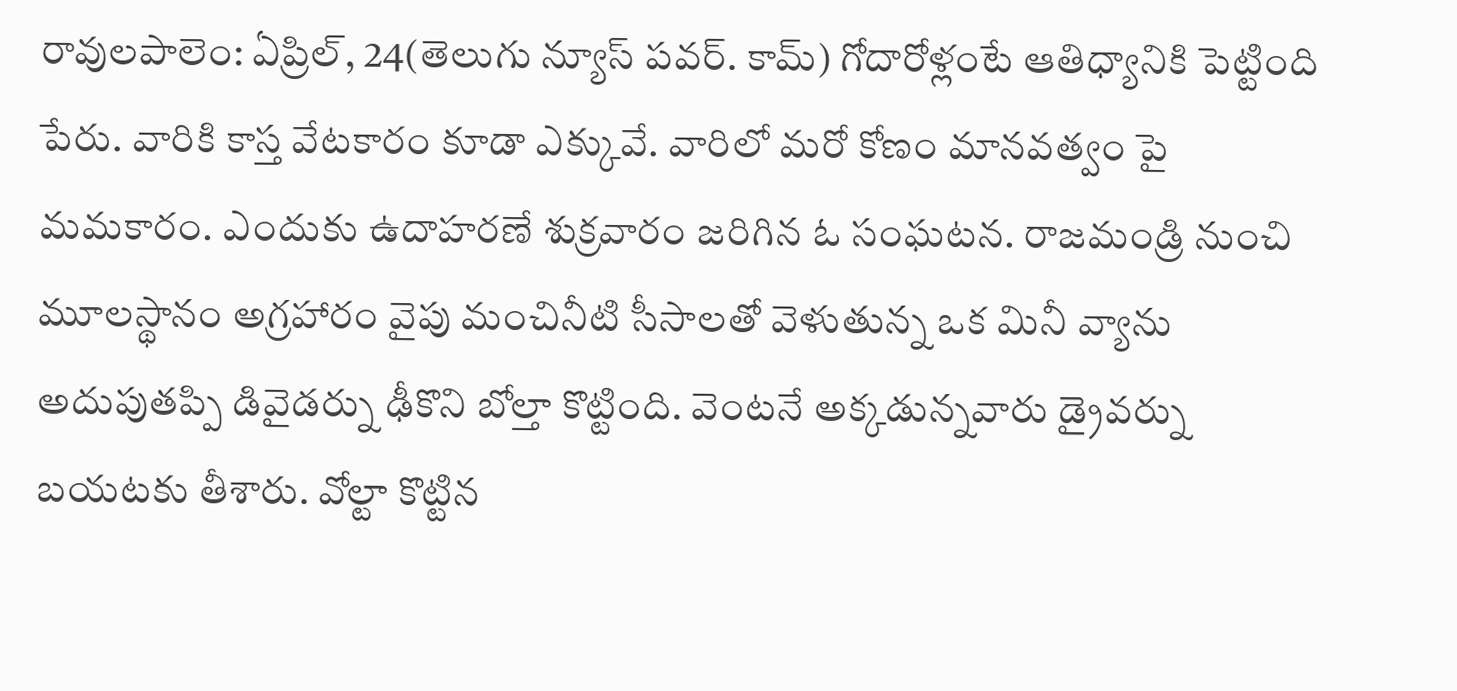రావులపాలెం: ఏప్రిల్, 24(తెలుగు న్యూస్ పవర్. కామ్) గోదారోళ్లంటే ఆతిధ్యానికి పెట్టింది పేరు. వారికి కాస్త వేటకారం కూడా ఎక్కువే. వారిలో మరో కోణం మానవత్వం పై మమకారం. ఎందుకు ఉదాహరణే శుక్రవారం జరిగిన ఓ సంఘటన. రాజమండ్రి నుంచి మూలస్థానం అగ్రహారం వైపు మంచినీటి సీసాలతో వెళుతున్న ఒక మినీ వ్యాను అదుపుతప్పి డివైడర్ను ఢీకొని బోల్తా కొట్టింది. వెంటనే అక్కడున్నవారు డ్రైవర్ను బయటకు తీశారు. వోల్టా కొట్టిన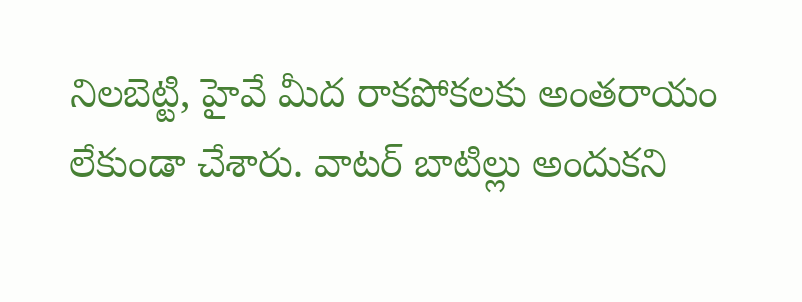నిలబెట్టి, హైవే మీద రాకపోకలకు అంతరాయం లేకుండా చేశారు. వాటర్ బాటిల్లు అందుకని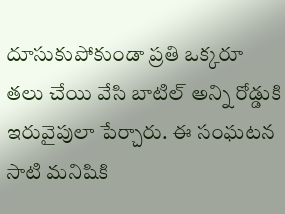దూసుకుపోకుండా ప్రతి ఒక్కరూ తలు చేయి వేసి బాటిల్ అన్ని రోడ్డుకి ఇరువైపులా పేర్చారు. ఈ సంఘటన సాటి మనిషికి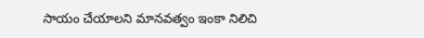సాయం చేయాలని మానవత్వం ఇంకా నిలిచి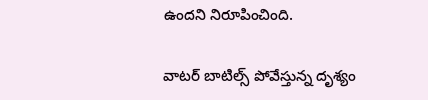ఉందని నిరూపించింది.

వాటర్ బాటిల్స్ పోవేస్తున్న దృశ్యం